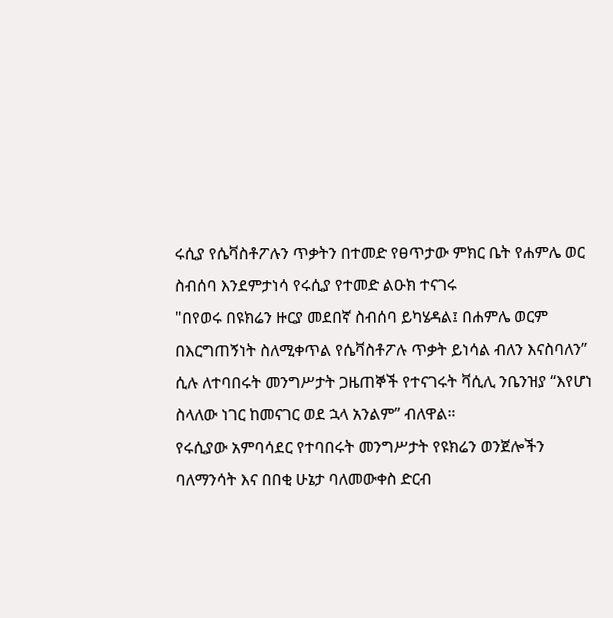ሩሲያ የሴቫስቶፖሉን ጥቃትን በተመድ የፀጥታው ምክር ቤት የሐምሌ ወር ስብሰባ እንደምታነሳ የሩሲያ የተመድ ልዑክ ተናገሩ
"በየወሩ በዩክሬን ዙርያ መደበኛ ስብሰባ ይካሄዳል፤ በሐምሌ ወርም በእርግጠኝነት ስለሚቀጥል የሴቫስቶፖሉ ጥቃት ይነሳል ብለን እናስባለን” ሲሉ ለተባበሩት መንግሥታት ጋዜጠኞች የተናገሩት ቫሲሊ ንቤንዝያ “እየሆነ ስላለው ነገር ከመናገር ወደ ኋላ አንልም” ብለዋል።
የሩሲያው አምባሳደር የተባበሩት መንግሥታት የዩክሬን ወንጀሎችን ባለማንሳት እና በበቂ ሁኔታ ባለመውቀስ ድርብ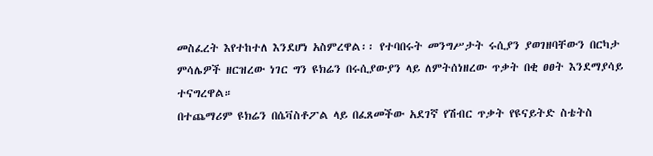መስፈረት እየተከተለ እንደሆነ አስምረዋል፡፡ የተባበሩት መንግሥታት ሩሲያን ያወገዘባቸውን በርካታ ምሳሌዎች ዘርዝረው ነገር ግን ዩክሬን በሩሲያውያን ላይ ለምትሰነዘረው ጥቃት በቂ ፀፀት እንደማያሳይ ተናግረዋል።
በተጨማሪም ዩክሬን በሴቫስቶፖል ላይ በፈጸመችው አደገኛ የሽብር ጥቃት የዩናይትድ ስቴትስ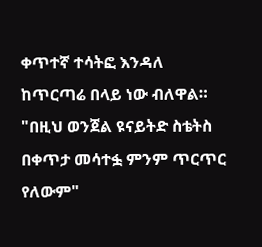ቀጥተኛ ተሳትፎ እንዳለ ከጥርጣሬ በላይ ነው ብለዋል።
"በዚህ ወንጀል ዩናይትድ ስቴትስ በቀጥታ መሳተፏ ምንም ጥርጥር የለውም"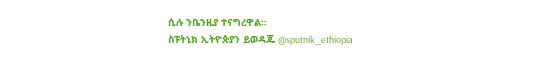ሲሉ ንቤንዚያ ተናግረዋል።
ስፑትኒክ ኢትዮጵያን ይወዳጁ @sputnik_ethiopia